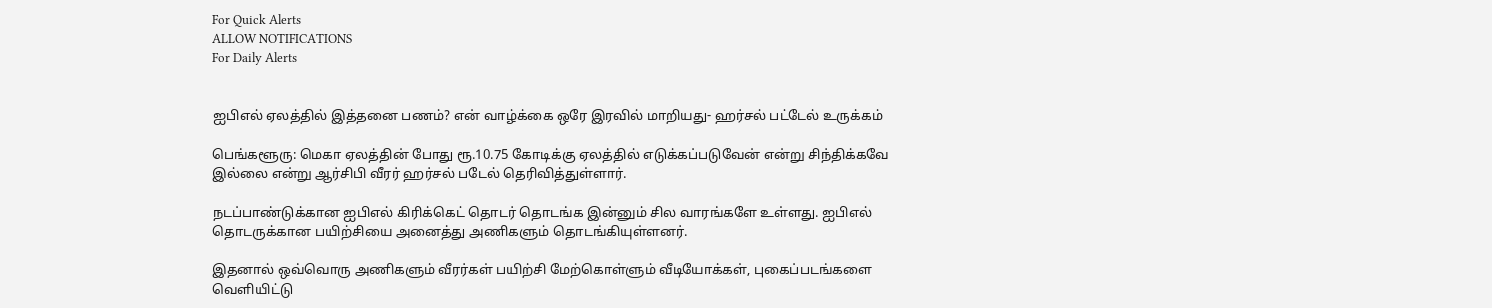For Quick Alerts
ALLOW NOTIFICATIONS
For Daily Alerts


ஐபிஎல் ஏலத்தில் இத்தனை பணம்? என் வாழ்க்கை ஒரே இரவில் மாறியது- ஹர்சல் பட்டேல் உருக்கம்

பெங்களூரு: மெகா ஏலத்தின் போது ரூ.10.75 கோடிக்கு ஏலத்தில் எடுக்கப்படுவேன் என்று சிந்திக்கவே இல்லை என்று ஆர்சிபி வீரர் ஹர்சல் படேல் தெரிவித்துள்ளார்.

நடப்பாண்டுக்கான ஐபிஎல் கிரிக்கெட் தொடர் தொடங்க இன்னும் சில வாரங்களே உள்ளது. ஐபிஎல் தொடருக்கான பயிற்சியை அனைத்து அணிகளும் தொடங்கியுள்ளனர்.

இதனால் ஒவ்வொரு அணிகளும் வீரர்கள் பயிற்சி மேற்கொள்ளும் வீடியோக்கள், புகைப்படங்களை வெளியிட்டு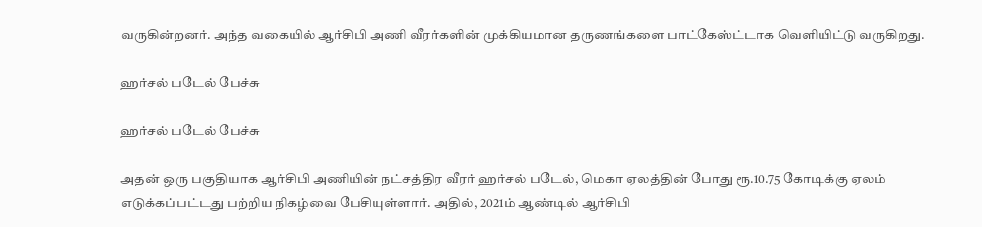வருகின்றனர். அந்த வகையில் ஆர்சிபி அணி வீரர்களின் முக்கியமான தருணங்களை பாட்கேஸ்ட்டாக வெளியிட்டு வருகிறது.

ஹர்சல் படேல் பேச்சு

ஹர்சல் படேல் பேச்சு

அதன் ஒரு பகுதியாக ஆர்சிபி அணியின் நட்சத்திர வீரர் ஹர்சல் படேல், மெகா ஏலத்தின் போது ரூ.10.75 கோடிக்கு ஏலம் எடுக்கப்பட்டது பற்றிய நிகழ்வை பேசியுள்ளார். அதில், 2021ம் ஆண்டில் ஆர்சிபி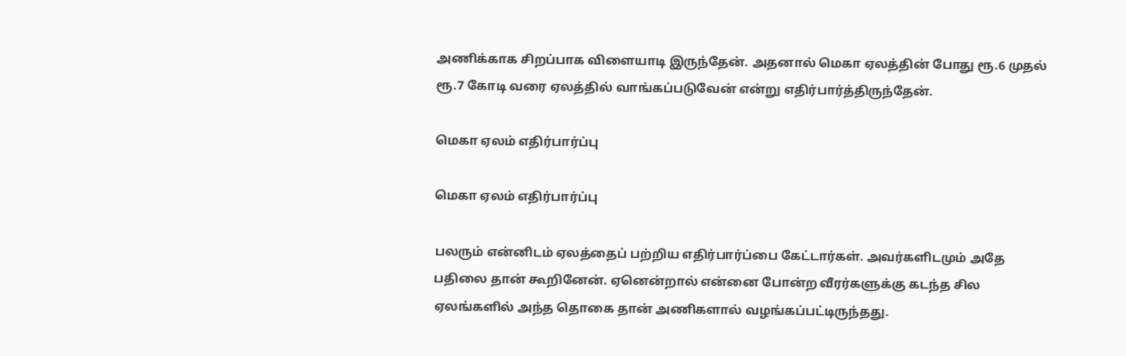அணிக்காக சிறப்பாக விளையாடி இருந்தேன். அதனால் மெகா ஏலத்தின் போது ரூ.6 முதல் ரூ.7 கோடி வரை ஏலத்தில் வாங்கப்படுவேன் என்று எதிர்பார்த்திருந்தேன்.

மெகா ஏலம் எதிர்பார்ப்பு

மெகா ஏலம் எதிர்பார்ப்பு

பலரும் என்னிடம் ஏலத்தைப் பற்றிய எதிர்பார்ப்பை கேட்டார்கள். அவர்களிடமும் அதே பதிலை தான் கூறினேன். ஏனென்றால் என்னை போன்ற வீரர்களுக்கு கடந்த சில ஏலங்களில் அந்த தொகை தான் அணிகளால் வழங்கப்பட்டிருந்தது.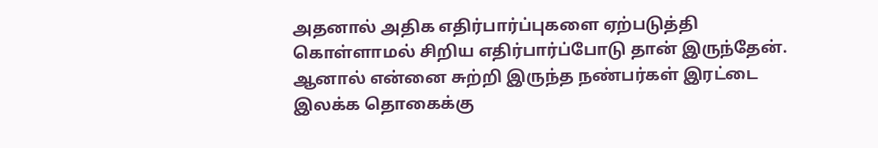அதனால் அதிக எதிர்பார்ப்புகளை ஏற்படுத்தி கொள்ளாமல் சிறிய எதிர்பார்ப்போடு தான் இருந்தேன். ஆனால் என்னை சுற்றி இருந்த நண்பர்கள் இரட்டை இலக்க தொகைக்கு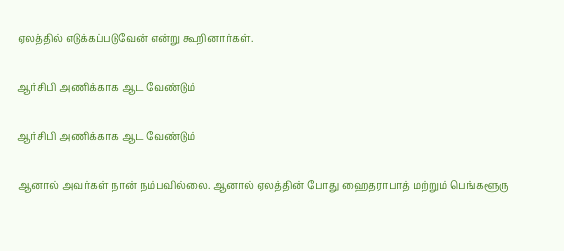ஏலத்தில் எடுக்கப்படுவேன் என்று கூறினார்கள்.

ஆர்சிபி அணிக்காக ஆட வேண்டும்

ஆர்சிபி அணிக்காக ஆட வேண்டும்

ஆனால் அவர்கள் நான் நம்பவில்லை. ஆனால் ஏலத்தின் போது ஹைதராபாத் மற்றும் பெங்களூரு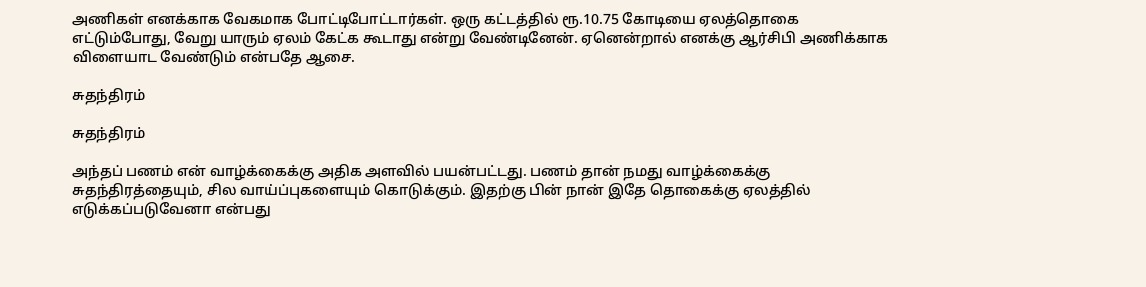அணிகள் எனக்காக வேகமாக போட்டிபோட்டார்கள். ஒரு கட்டத்தில் ரூ.10.75 கோடியை ஏலத்தொகை எட்டும்போது, வேறு யாரும் ஏலம் கேட்க கூடாது என்று வேண்டினேன். ஏனென்றால் எனக்கு ஆர்சிபி அணிக்காக விளையாட வேண்டும் என்பதே ஆசை.

சுதந்திரம்

சுதந்திரம்

அந்தப் பணம் என் வாழ்க்கைக்கு அதிக அளவில் பயன்பட்டது. பணம் தான் நமது வாழ்க்கைக்கு சுதந்திரத்தையும், சில வாய்ப்புகளையும் கொடுக்கும். இதற்கு பின் நான் இதே தொகைக்கு ஏலத்தில் எடுக்கப்படுவேனா என்பது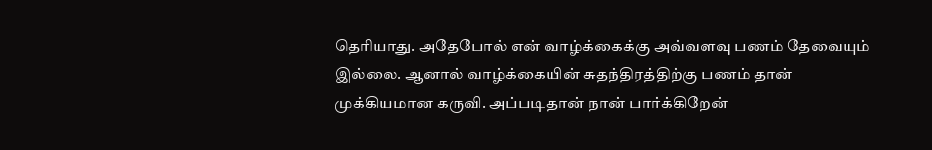தெரியாது. அதேபோல் என் வாழ்க்கைக்கு அவ்வளவு பணம் தேவையும் இல்லை. ஆனால் வாழ்க்கையின் சுதந்திரத்திற்கு பணம் தான் முக்கியமான கருவி. அப்படிதான் நான் பார்க்கிறேன்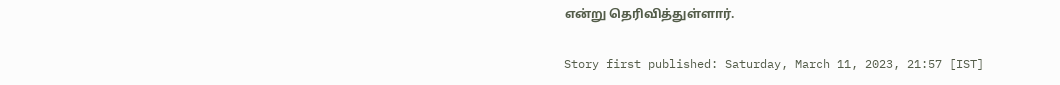என்று தெரிவித்துள்ளார்.

Story first published: Saturday, March 11, 2023, 21:57 [IST]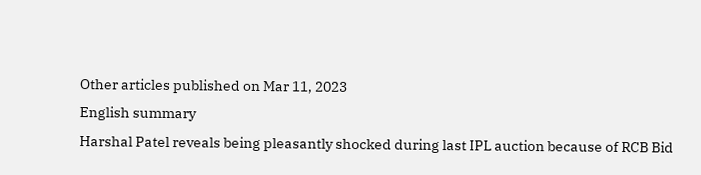Other articles published on Mar 11, 2023
English summary
Harshal Patel reveals being pleasantly shocked during last IPL auction because of RCB Bid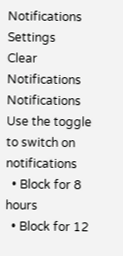Notifications
Settings
Clear Notifications
Notifications
Use the toggle to switch on notifications
  • Block for 8 hours
  • Block for 12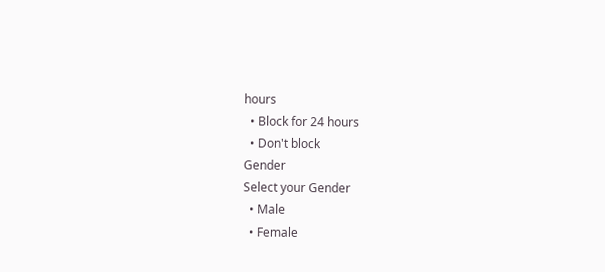hours
  • Block for 24 hours
  • Don't block
Gender
Select your Gender
  • Male
  • Female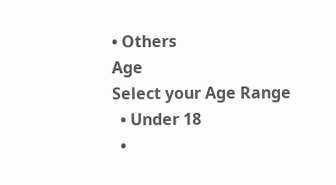• Others
Age
Select your Age Range
  • Under 18
  •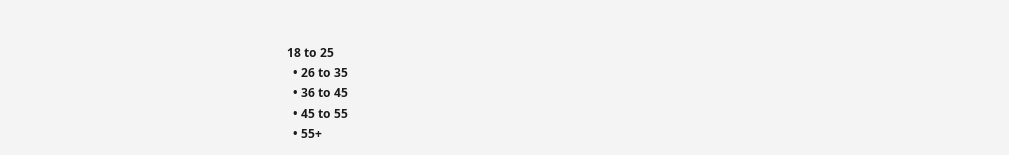18 to 25
  • 26 to 35
  • 36 to 45
  • 45 to 55
  • 55+